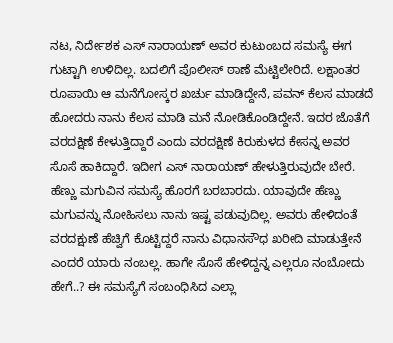ನಟ, ನಿರ್ದೇಶಕ ಎಸ್ ನಾರಾಯಣ್ ಅವರ ಕುಟುಂಬದ ಸಮಸ್ಯೆ ಈಗ ಗುಟ್ಟಾಗಿ ಉಳಿದಿಲ್ಲ. ಬದಲಿಗೆ ಪೊಲೀಸ್ ಠಾಣೆ ಮೆಟ್ಟಿಲೇರಿದೆ. ಲಕ್ಷಾಂತರ ರೂಪಾಯಿ ಆ ಮನೆಗೋಸ್ಕರ ಖರ್ಚು ಮಾಡಿದ್ದೇನೆ, ಪವನ್ ಕೆಲಸ ಮಾಡದೆ ಹೋದರು ನಾನು ಕೆಲಸ ಮಾಡಿ ಮನೆ ನೋಡಿಕೊಂಡಿದ್ದೇನೆ. ಇದರ ಜೊತೆಗೆ ವರದಕ್ಷಿಣೆ ಕೇಳುತ್ತಿದ್ದಾರೆ ಎಂದು ವರದಕ್ಷಿಣೆ ಕಿರುಕುಳದ ಕೇಸನ್ನ ಅವರ ಸೊಸೆ ಹಾಕಿದ್ದಾರೆ. ಇದೀಗ ಎಸ್ ನಾರಾಯಣ್ ಹೇಳುತ್ತಿರುವುದೇ ಬೇರೆ.
ಹೆಣ್ಣು ಮಗುವಿನ ಸಮಸ್ಯೆ ಹೊರಗೆ ಬರಬಾರದು. ಯಾವುದೇ ಹೆಣ್ಣು ಮಗುವನ್ನು ನೋಹಿಸಲು ನಾನು ಇಷ್ಟ ಪಡುವುದಿಲ್ಲ. ಅವರು ಹೇಳಿದಂತೆ ವರದಕ್ಷುಣೆ ಹೆಚ್ವಿಗೆ ಕೊಟ್ಟಿದ್ದರೆ ನಾನು ವಿಧಾನಸೌಧ ಖರೀದಿ ಮಾಡುತ್ತೇನೆ ಎಂದರೆ ಯಾರು ನಂಬಲ್ಲ. ಹಾಗೇ ಸೊಸೆ ಹೇಳಿದ್ದನ್ನ ಎಲ್ಲರೂ ನಂಬೋದು ಹೇಗೆ..? ಈ ಸಮಸ್ಯೆಗೆ ಸಂಬಂಧಿಸಿದ ಎಲ್ಲಾ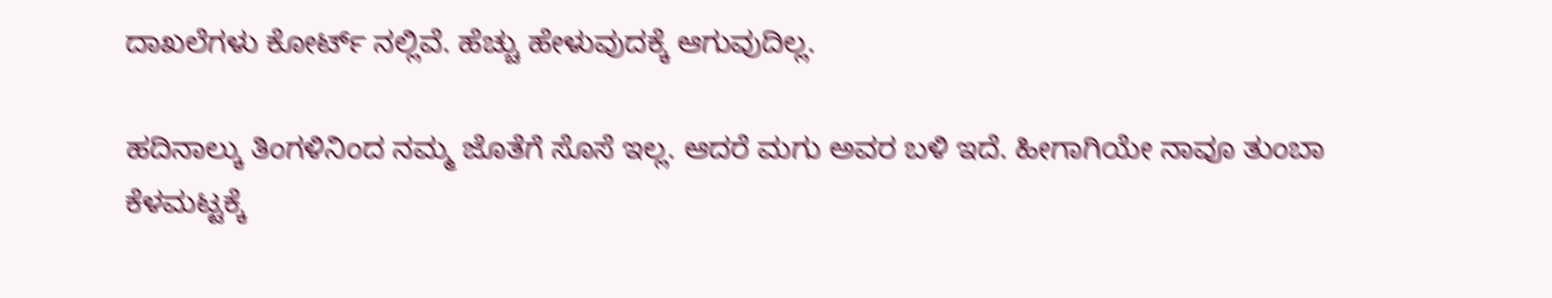ದಾಖಲೆಗಳು ಕೋರ್ಟ್ ನಲ್ಲಿವೆ. ಹೆಚ್ಚು ಹೇಳುವುದಕ್ಕೆ ಆಗುವುದಿಲ್ಲ.

ಹದಿನಾಲ್ಕು ತಿಂಗಳಿನಿಂದ ನಮ್ಮ ಜೊತೆಗೆ ಸೊಸೆ ಇಲ್ಲ. ಆದರೆ ಮಗು ಅವರ ಬಳಿ ಇದೆ. ಹೀಗಾಗಿಯೇ ನಾವೂ ತುಂಬಾ ಕೆಳಮಟ್ಟಕ್ಕೆ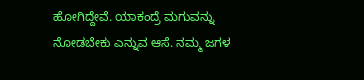ಹೋಗಿದ್ದೇವೆ. ಯಾಕಂದ್ರೆ ಮಗುವನ್ನು ನೋಡಬೇಕು ಎನ್ನುವ ಆಸೆ. ನಮ್ಮ ಜಗಳ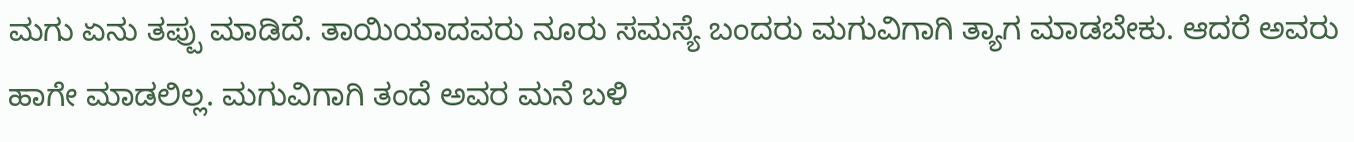ಮಗು ಏನು ತಪ್ಪು ಮಾಡಿದೆ. ತಾಯಿಯಾದವರು ನೂರು ಸಮಸ್ಯೆ ಬಂದರು ಮಗುವಿಗಾಗಿ ತ್ಯಾಗ ಮಾಡಬೇಕು. ಆದರೆ ಅವರು ಹಾಗೇ ಮಾಡಲಿಲ್ಲ. ಮಗುವಿಗಾಗಿ ತಂದೆ ಅವರ ಮನೆ ಬಳಿ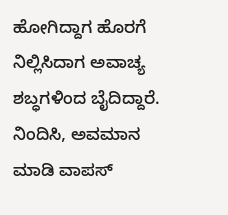ಹೋಗಿದ್ದಾಗ ಹೊರಗೆ ನಿಲ್ಲಿಸಿದಾಗ ಅವಾಚ್ಯ ಶಬ್ಧಗಳಿಂದ ಬೈದಿದ್ದಾರೆ. ನಿಂದಿಸಿ, ಅವಮಾನ ಮಾಡಿ ವಾಪಸ್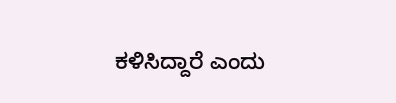ಕಳಿಸಿದ್ದಾರೆ ಎಂದು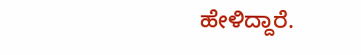ಹೇಳಿದ್ದಾರೆ.